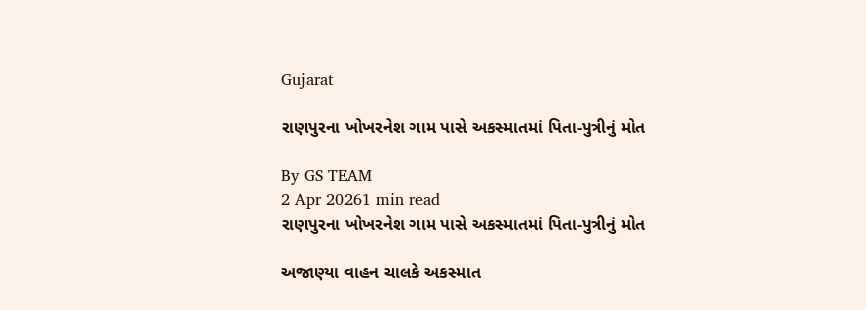Gujarat

રાણપુરના ખોખરનેશ ગામ પાસે અકસ્માતમાં પિતા-પુત્રીનું મોત

By GS TEAM
2 Apr 20261 min read
રાણપુરના ખોખરનેશ ગામ પાસે અકસ્માતમાં પિતા-પુત્રીનું મોત

અજાણ્યા વાહન ચાલકે અકસ્માત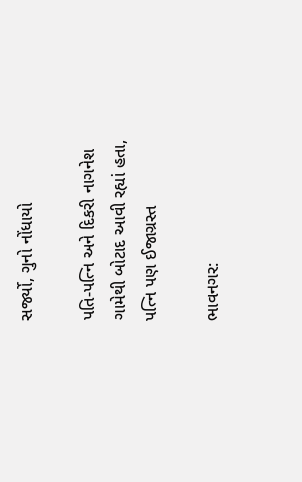સર્જ્યો, ગુનો નોંધાયો

પતિ-પત્નિ અને દિકરી નાગનેશ ગામેથી બોટાદ આવી રહ્યાં હતા, પત્નિ પણ ઈજાગ્રસ્ત

ભાવનગર: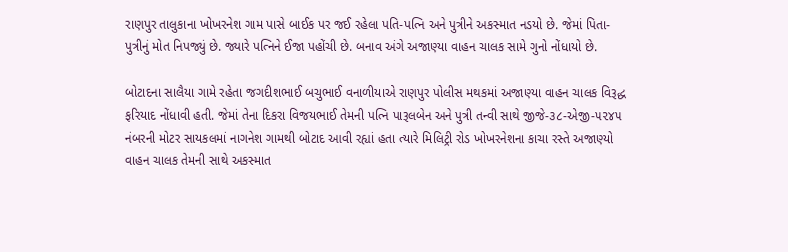રાણપુર તાલુકાના ખોખરનેશ ગામ પાસે બાઈક પર જઈ રહેલા પતિ-પત્નિ અને પુત્રીને અકસ્માત નડયો છે. જેમાં પિતા-પુત્રીનું મોત નિપજ્યું છે. જ્યારે પત્નિને ઈજા પહોંચી છે. બનાવ અંગે અજાણ્યા વાહન ચાલક સામે ગુનો નોંધાયો છે.

બોટાદના સાલૈયા ગામે રહેતા જગદીશભાઈ બચુભાઈ વનાળીયાએ રાણપુર પોલીસ મથકમાં અજાણ્યા વાહન ચાલક વિરૂદ્ધ ફરિયાદ નોંધાવી હતી. જેમાં તેના દિકરા વિજયભાઈ તેમની પત્નિ પારૂલબેન અને પુત્રી તન્વી સાથે જીજે-૩૮-એજી-૫૨૪૫ નંબરની મોટર સાયકલમાં નાગનેશ ગામથી બોટાદ આવી રહ્યાં હતા ત્યારે મિલિટ્રી રોડ ખોખરનેશના કાચા રસ્તે અજાણ્યો વાહન ચાલક તેમની સાથે અકસ્માત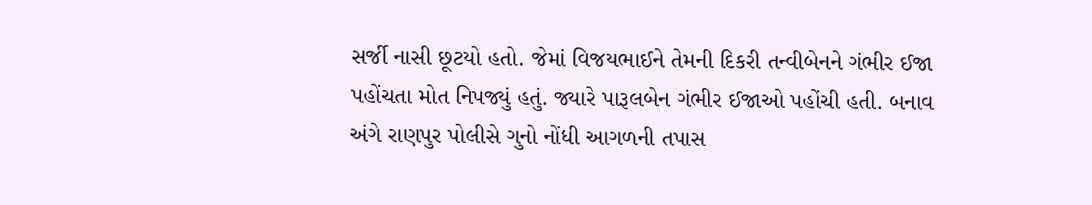સર્જી નાસી છૂટયો હતો. જેમાં વિજયભાઈને તેમની દિકરી તન્વીબેનને ગંભીર ઈજા પહોંચતા મોત નિપજ્યું હતું. જ્યારે પારૂલબેન ગંભીર ઈજાઓ પહોંચી હતી. બનાવ અંગે રાણપુર પોલીસે ગુનો નોંધી આગળની તપાસ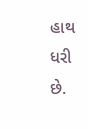હાથ ધરી છે.